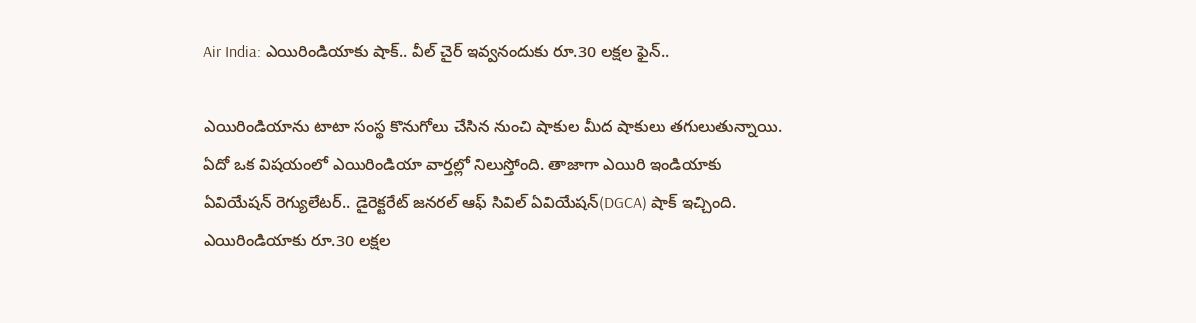Air India: ఎయిరిండియాకు షాక్.. వీల్ చైర్ ఇవ్వనందుకు రూ.30 లక్షల ఫైన్..

ఎయిరిండియాను టాటా సంస్థ కొనుగోలు చేసిన నుంచి షాకుల మీద షాకులు తగులుతున్నాయి. ఏదో ఒక విషయంలో ఎయిరిండియా వార్తల్లో నిలుస్తోంది. తాజాగా ఎయిరి ఇండియాకు ఏవియేషన్ రెగ్యులేటర్.. డైరెక్టరేట్ జనరల్ ఆఫ్ సివిల్ ఏవియేషన్(DGCA) షాక్ ఇచ్చింది. ఎయిరిండియాకు రూ.30 లక్షల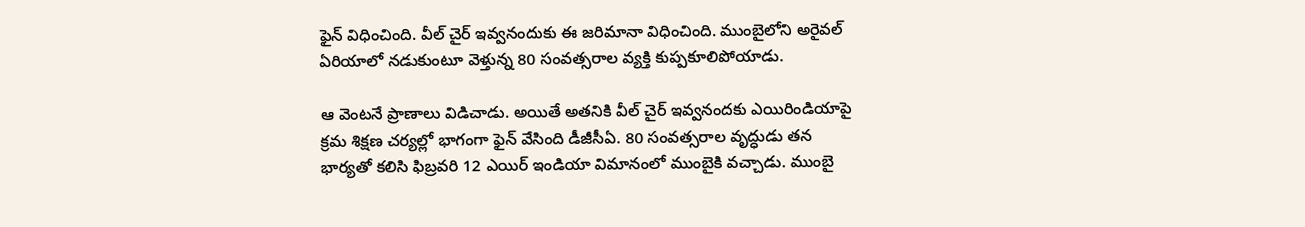ఫైన్ విధించింది. వీల్ చైర్ ఇవ్వనందుకు ఈ జరిమానా విధించింది. ముంబైలోని అరైవల్ ఏరియాలో నడుకుంటూ వెళ్తున్న 80 సంవత్సరాల వ్యక్తి కుప్పకూలిపోయాడు.

ఆ వెంటనే ప్రాణాలు విడిచాడు. అయితే అతనికి వీల్ చైర్ ఇవ్వనందకు ఎయిరిండియాపై క్రమ శిక్షణ చర్యల్లో భాగంగా ఫైన్ వేసింది డీజీసీఏ. 80 సంవత్సరాల వృద్ధుడు తన భార్యతో కలిసి ఫిబ్రవరి 12 ఎయిర్ ఇండియా విమానంలో ముంబైకి వచ్చాడు. ముంబై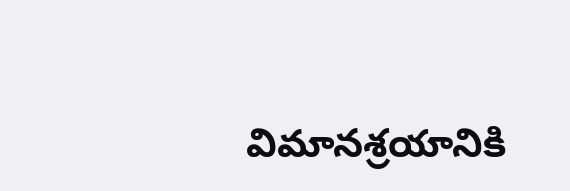విమానశ్రయానికి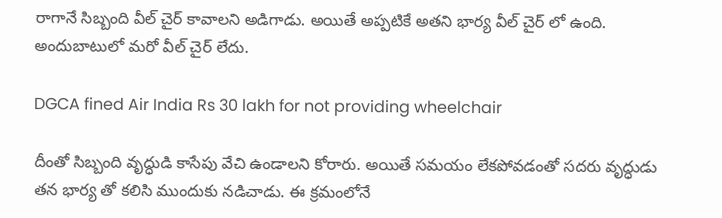రాగానే సిబ్బంది వీల్ చైర్ కావాలని అడిగాడు. అయితే అప్పటికే అతని భార్య వీల్ చైర్ లో ఉంది. అందుబాటులో మరో వీల్ చైర్ లేదు.

DGCA fined Air India Rs 30 lakh for not providing wheelchair

దీంతో సిబ్బంది వృద్ధుడి కాసేపు వేచి ఉండాలని కోరారు. అయితే సమయం లేకపోవడంతో సదరు వృద్ధుడు తన భార్య తో కలిసి ముందుకు నడిచాడు. ఈ క్రమంలోనే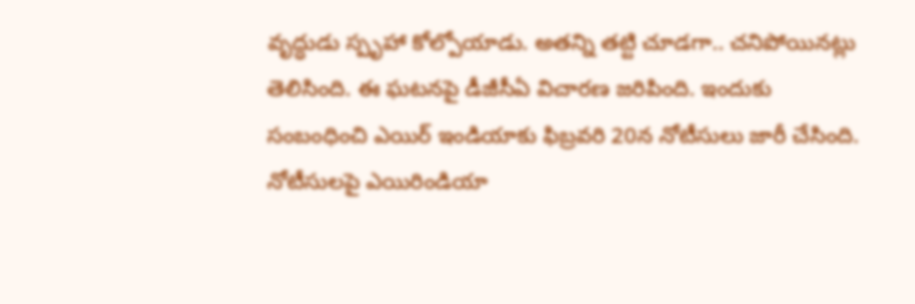వృద్ధుడు స్పృహా కోల్పోయాడు. అతన్ని తట్టి చూడగా.. చనిపోయినట్లు తెలిసింది. ఈ ఘటనపై డీజీసీఏ విచారణ జరిపింది. ఇందుకు సంబంధించి ఎయిర్ ఇండియాకు ఫిబ్రవరి 20న నోటీసులు జారీ చేసింది. నోటీసులపై ఎయిరిండియా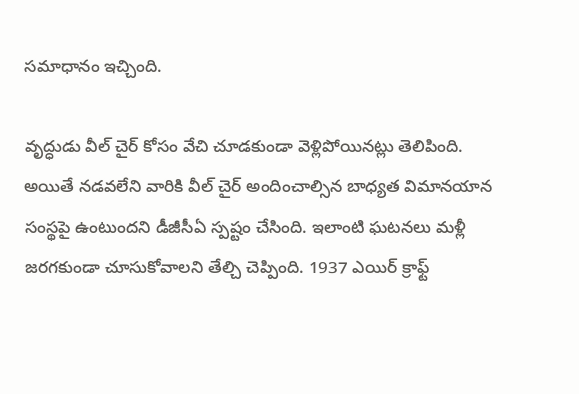సమాధానం ఇచ్చింది.

వృద్ధుడు వీల్ చైర్ కోసం వేచి చూడకుండా వెళ్లిపోయినట్లు తెలిపింది. అయితే నడవలేని వారికి వీల్ చైర్ అందించాల్సిన బాధ్యత విమానయాన సంస్థపై ఉంటుందని డీజీసీఏ స్పష్టం చేసింది. ఇలాంటి ఘటనలు మళ్లీ జరగకుండా చూసుకోవాలని తేల్చి చెప్పింది. 1937 ఎయిర్ క్రాఫ్ట్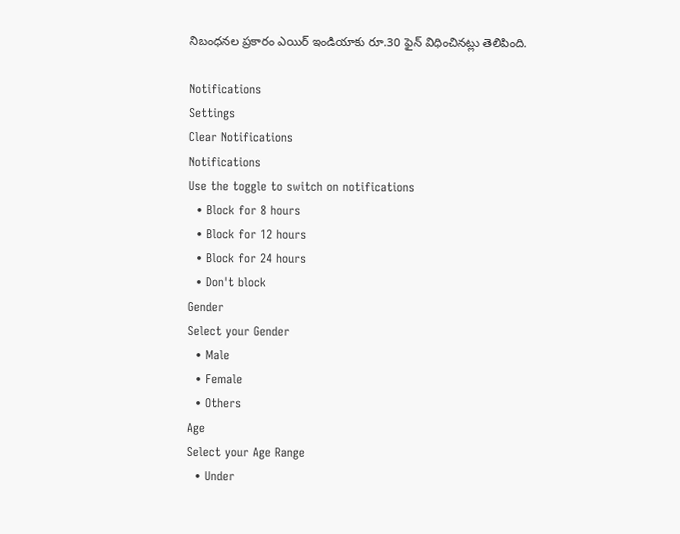నిబంధనల ప్రకారం ఎయిర్ ఇండియాకు రూ.30 ఫైన్ విధించినట్లు తెలిపింది.

Notifications
Settings
Clear Notifications
Notifications
Use the toggle to switch on notifications
  • Block for 8 hours
  • Block for 12 hours
  • Block for 24 hours
  • Don't block
Gender
Select your Gender
  • Male
  • Female
  • Others
Age
Select your Age Range
  • Under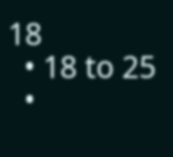18
  • 18 to 25
  •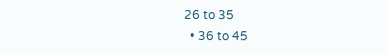26 to 35
  • 36 to 45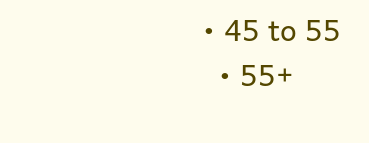• 45 to 55
  • 55+